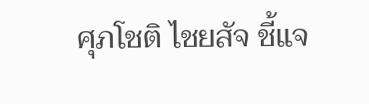ศุภโชติ ไชยสัจ ชี้แจ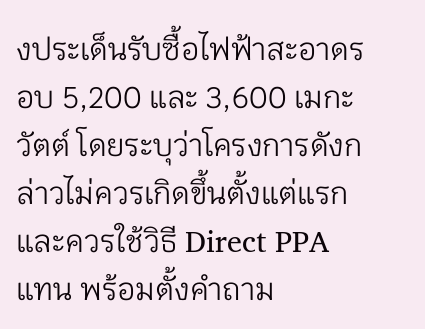งประเด็นรับซื้อไฟฟ้าสะอาดรอบ 5,200 และ 3,600 เมกะวัตต์ โดยระบุว่าโครงการดังกล่าวไม่ควรเกิดขึ้นตั้งแต่แรกและควรใช้วิธี Direct PPA แทน พร้อมตั้งคำถาม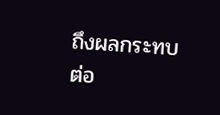ถึงผลกระทบต่อ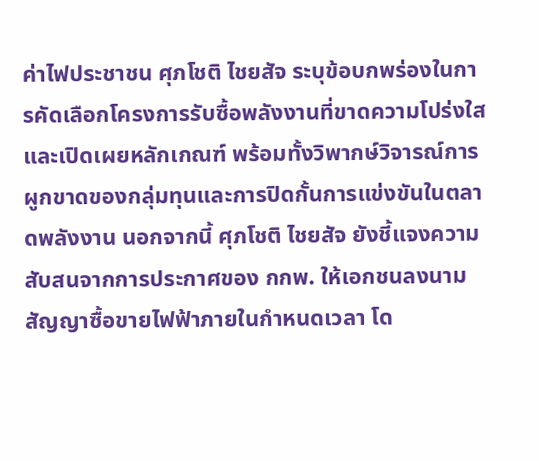ค่าไฟประชาชน ศุภโชติ ไชยสัจ ระบุข้อบกพร่องในการคัดเลือกโครงการรับซื้อพลังงานที่ขาดความโปร่งใสและเปิดเผยหลักเกณฑ์ พร้อมทั้งวิพากษ์วิจารณ์การผูกขาดของกลุ่มทุนและการปิดกั้นการแข่งขันในตลาดพลังงาน นอกจากนี้ ศุภโชติ ไชยสัจ ยังชี้แจงความสับสนจากการประกาศของ กกพ. ให้เอกชนลงนามสัญญาซื้อขายไฟฟ้าภายในกำหนดเวลา โด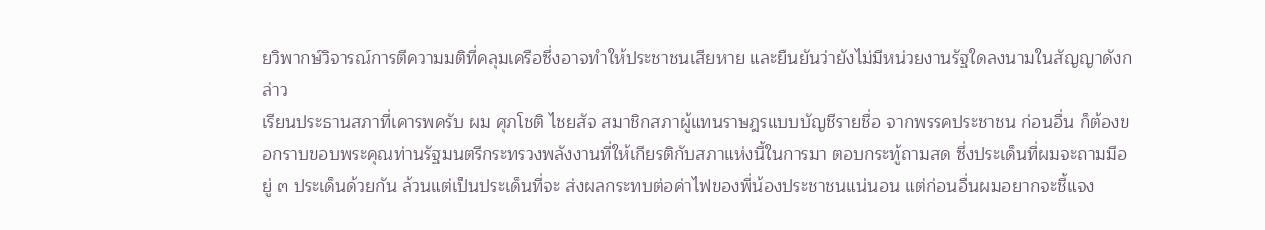ยวิพากษ์วิจารณ์การตีความมติที่คลุมเครือซึ่งอาจทำให้ประชาชนเสียหาย และยืนยันว่ายังไม่มีหน่วยงานรัฐใดลงนามในสัญญาดังกล่าว
เรียนประธานสภาที่เคารพครับ ผม ศุภโชติ ไชยสัจ สมาชิกสภาผู้แทนราษฎรแบบบัญชีรายชื่อ จากพรรคประชาชน ก่อนอื่น ก็ต้องขอกราบขอบพระคุณท่านรัฐมนตรีกระทรวงพลังงานที่ให้เกียรติกับสภาแห่งนี้ในการมา ตอบกระทู้ถามสด ซึ่งประเด็นที่ผมจะถามมีอยู่ ๓ ประเด็นด้วยกัน ล้วนแต่เป็นประเด็นที่จะ ส่งผลกระทบต่อค่าไฟของพี่น้องประชาชนแน่นอน แต่ก่อนอื่นผมอยากจะชี้แจง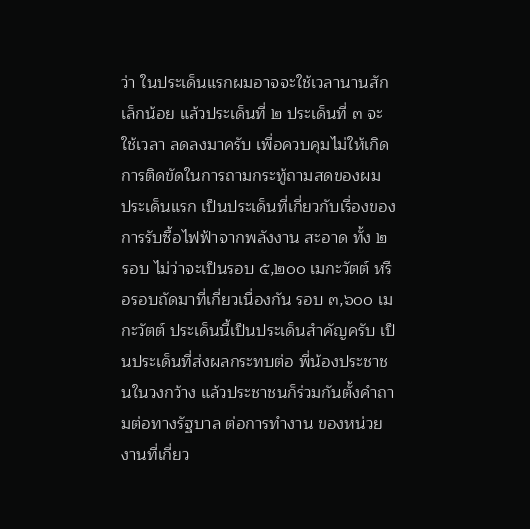ว่า ในประเด็นแรกผมอาจจะใช้เวลานานสักเล็กน้อย แล้วประเด็นที่ ๒ ประเด็นที่ ๓ จะใช้เวลา ลดลงมาครับ เพื่อควบคุมไม่ให้เกิดการติดขัดในการถามกระทู้ถามสดของผม
ประเด็นแรก เป็นประเด็นที่เกี่ยวกับเรื่องของการรับซื้อไฟฟ้าจากพลังงาน สะอาด ทั้ง ๒ รอบ ไม่ว่าจะเป็นรอบ ๕,๒๐๐ เมกะวัตต์ หรือรอบถัดมาที่เกี่ยวเนื่องกัน รอบ ๓,๖๐๐ เมกะวัตต์ ประเด็นนี้เป็นประเด็นสำคัญครับ เป็นประเด็นที่ส่งผลกระทบต่อ พี่น้องประชาชนในวงกว้าง แล้วประชาชนก็ร่วมกันตั้งคำถามต่อทางรัฐบาล ต่อการทำงาน ของหน่วยงานที่เกี่ยว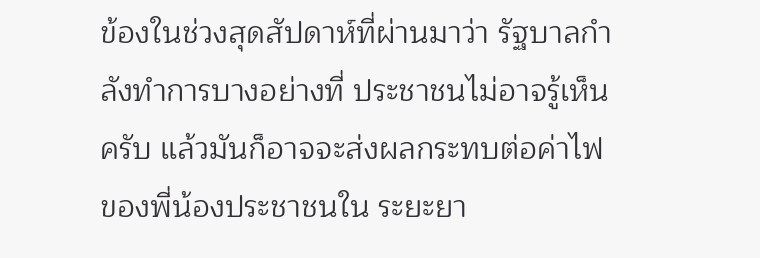ข้องในช่วงสุดสัปดาห์ที่ผ่านมาว่า รัฐบาลกำลังทำการบางอย่างที่ ประชาชนไม่อาจรู้เห็นครับ แล้วมันก็อาจจะส่งผลกระทบต่อค่าไฟของพี่น้องประชาชนใน ระยะยา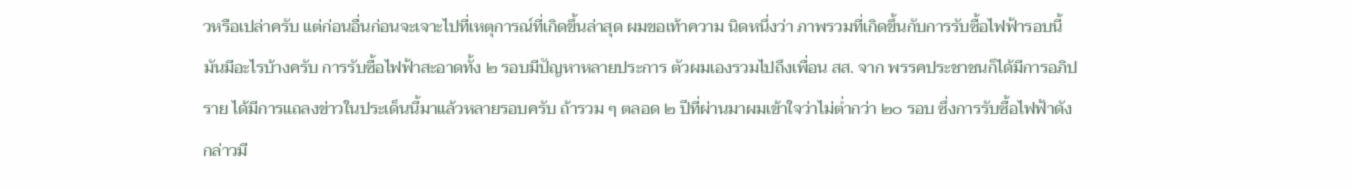วหรือเปล่าครับ แต่ก่อนอื่นก่อนจะเจาะไปที่เหตุการณ์ที่เกิดขึ้นล่าสุด ผมขอเท้าความ นิดหนึ่งว่า ภาพรวมที่เกิดขึ้นกับการรับซื้อไฟฟ้ารอบนี้มันมีอะไรบ้างครับ การรับซื้อไฟฟ้าสะอาดทั้ง ๒ รอบมีปัญหาหลายประการ ตัวผมเองรวมไปถึงเพื่อน สส. จาก พรรคประชาชนก็ได้มีการอภิปราย ได้มีการแถลงข่าวในประเด็นนี้มาแล้วหลายรอบครับ ถ้ารวม ๆ ตลอด ๒ ปีที่ผ่านมาผมเข้าใจว่าไม่ต่ำกว่า ๒๐ รอบ ซึ่งการรับซื้อไฟฟ้าดังกล่าวมี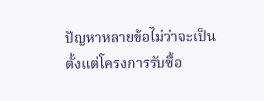ปัญหาหลายข้อไม่ว่าจะเป็นตั้งแต่โครงการรับซื้อ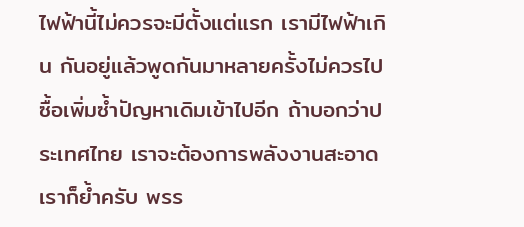ไฟฟ้านี้ไม่ควรจะมีตั้งแต่แรก เรามีไฟฟ้าเกิน กันอยู่แล้วพูดกันมาหลายครั้งไม่ควรไปซื้อเพิ่มซ้ำปัญหาเดิมเข้าไปอีก ถ้าบอกว่าประเทศไทย เราจะต้องการพลังงานสะอาดเราก็ย้ำครับ พรร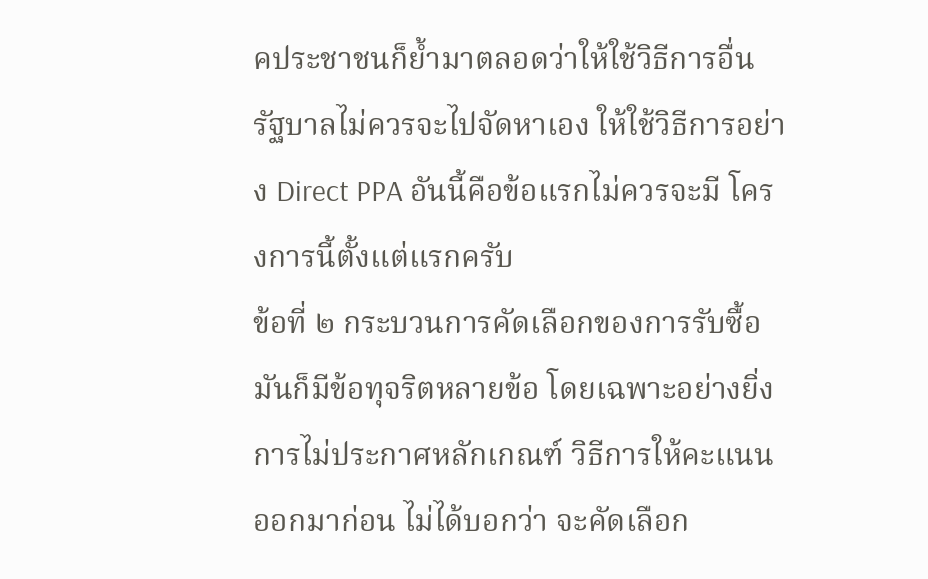คประชาชนก็ย้ำมาตลอดว่าให้ใช้วิธีการอื่น รัฐบาลไม่ควรจะไปจัดหาเอง ให้ใช้วิธีการอย่าง Direct PPA อันนี้คือข้อแรกไม่ควรจะมี โครงการนี้ตั้งแต่แรกครับ
ข้อที่ ๒ กระบวนการคัดเลือกของการรับซื้อมันก็มีข้อทุจริตหลายข้อ โดยเฉพาะอย่างยิ่งการไม่ประกาศหลักเกณฑ์ วิธีการให้คะแนนออกมาก่อน ไม่ได้บอกว่า จะคัดเลือก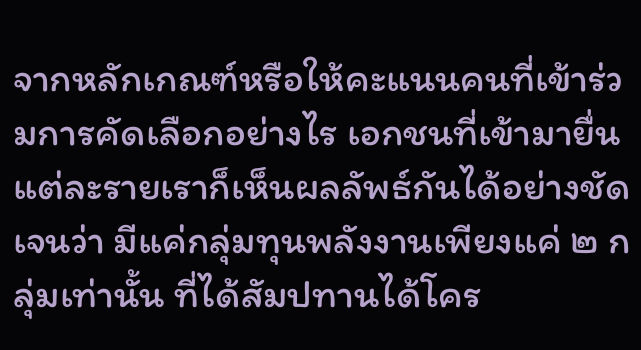จากหลักเกณฑ์หรือให้คะแนนคนที่เข้าร่วมการคัดเลือกอย่างไร เอกชนที่เข้ามายื่น แต่ละรายเราก็เห็นผลลัพธ์กันได้อย่างชัดเจนว่า มีแค่กลุ่มทุนพลังงานเพียงแค่ ๒ กลุ่มเท่านั้น ที่ได้สัมปทานได้โคร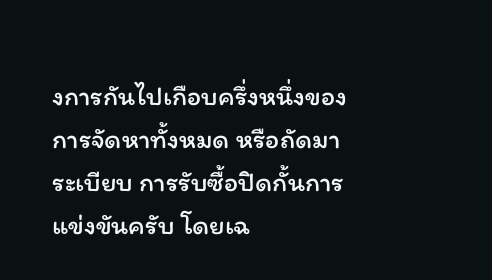งการกันไปเกือบครึ่งหนึ่งของการจัดหาทั้งหมด หรือถัดมาระเบียบ การรับซื้อปิดกั้นการแข่งขันครับ โดยเฉ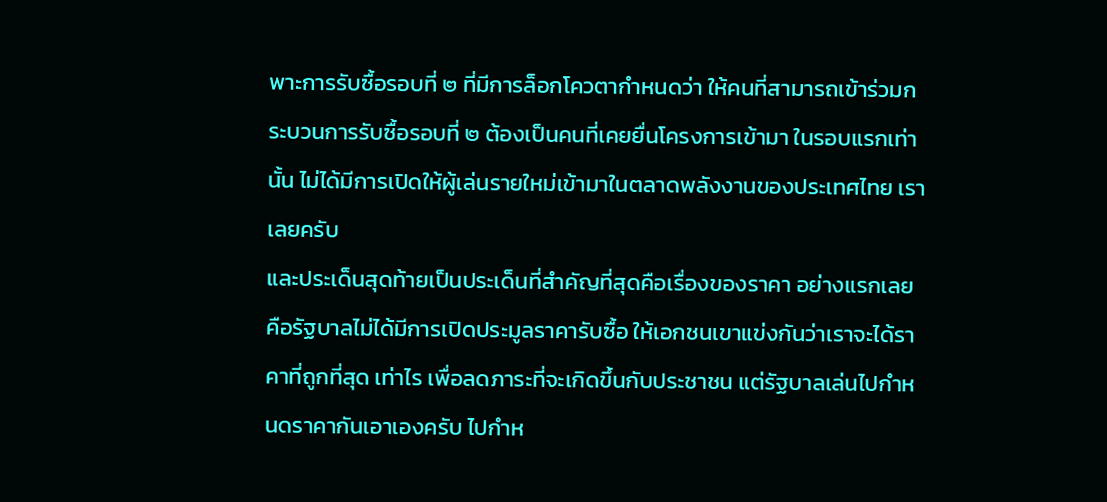พาะการรับซื้อรอบที่ ๒ ที่มีการล็อกโควตากำหนดว่า ให้คนที่สามารถเข้าร่วมกระบวนการรับซื้อรอบที่ ๒ ต้องเป็นคนที่เคยยื่นโครงการเข้ามา ในรอบแรกเท่านั้น ไม่ได้มีการเปิดให้ผู้เล่นรายใหม่เข้ามาในตลาดพลังงานของประเทศไทย เราเลยครับ
และประเด็นสุดท้ายเป็นประเด็นที่สำคัญที่สุดคือเรื่องของราคา อย่างแรกเลย คือรัฐบาลไม่ได้มีการเปิดประมูลราคารับซื้อ ให้เอกชนเขาแข่งกันว่าเราจะได้ราคาที่ถูกที่สุด เท่าไร เพื่อลดภาระที่จะเกิดขึ้นกับประชาชน แต่รัฐบาลเล่นไปกำหนดราคากันเอาเองครับ ไปกำห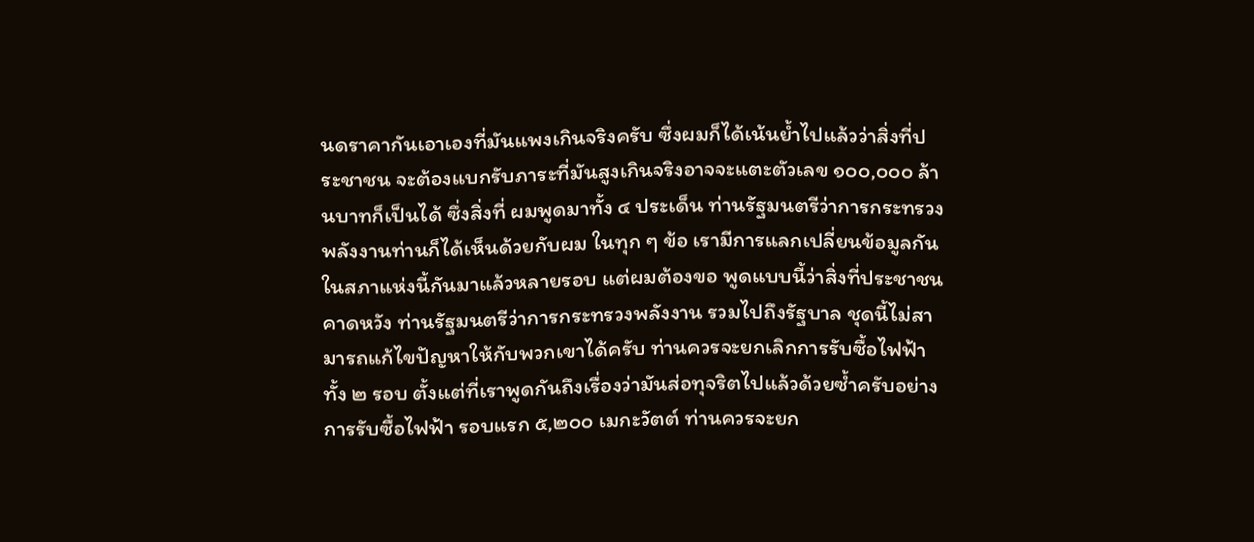นดราคากันเอาเองที่มันแพงเกินจริงครับ ซึ่งผมก็ได้เน้นย้ำไปแล้วว่าสิ่งที่ประชาชน จะต้องแบกรับภาระที่มันสูงเกินจริงอาจจะแตะตัวเลข ๑๐๐,๐๐๐ ล้านบาทก็เป็นได้ ซึ่งสิ่งที่ ผมพูดมาทั้ง ๔ ประเด็น ท่านรัฐมนตรีว่าการกระทรวงพลังงานท่านก็ได้เห็นด้วยกับผม ในทุก ๆ ข้อ เรามีการแลกเปลี่ยนข้อมูลกันในสภาแห่งนี้กันมาแล้วหลายรอบ แต่ผมต้องขอ พูดแบบนี้ว่าสิ่งที่ประชาชนคาดหวัง ท่านรัฐมนตรีว่าการกระทรวงพลังงาน รวมไปถึงรัฐบาล ชุดนี้ไม่สามารถแก้ไขปัญหาให้กับพวกเขาได้ครับ ท่านควรจะยกเลิกการรับซื้อไฟฟ้า ทั้ง ๒ รอบ ตั้งแต่ที่เราพูดกันถึงเรื่องว่ามันส่อทุจริตไปแล้วด้วยซ้ำครับอย่างการรับซื้อไฟฟ้า รอบแรก ๕,๒๐๐ เมกะวัตต์ ท่านควรจะยก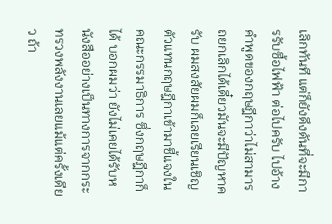เลิกทันที แต่ก็ยังดึงดันที่จะมีการรับซื้อไฟฟ้า ต่อไปครับ ไปอ้างคำพูดของกฤษฎีกาว่าไม่สามารถยกเลิกได้เดี๋ยวมันจะมีปัญหาครับ ผมสงสัยผมก็เลยเรียนเชิญตัวแทนกฤษฎีกาเข้ามาชี้แจงในคณะกรรมาธิการ ซึ่งกฤษฎีกาก็ได้ บอกผมว่า ยังไม่เคยได้รับหนังสืออย่างเป็นทางการจากกระทรวงพลังงานเลยแม้แต่ครั้งเดียว ถ้า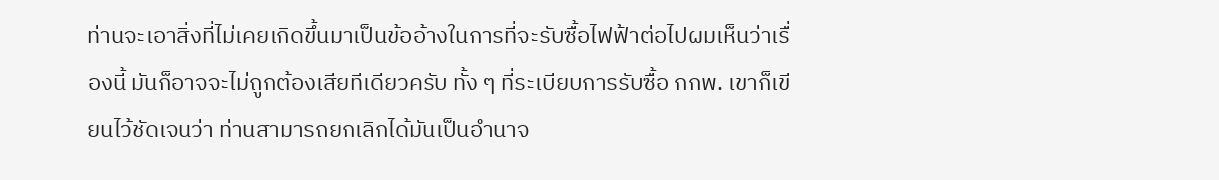ท่านจะเอาสิ่งที่ไม่เคยเกิดขึ้นมาเป็นข้ออ้างในการที่จะรับซื้อไฟฟ้าต่อไปผมเห็นว่าเรื่องนี้ มันก็อาจจะไม่ถูกต้องเสียทีเดียวครับ ทั้ง ๆ ที่ระเบียบการรับซื้อ กกพ. เขาก็เขียนไว้ชัดเจนว่า ท่านสามารถยกเลิกได้มันเป็นอำนาจ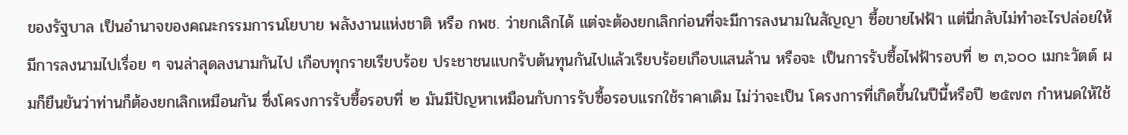ของรัฐบาล เป็นอำนาจของคณะกรรมการนโยบาย พลังงานแห่งชาติ หรือ กพช. ว่ายกเลิกได้ แต่จะต้องยกเลิกก่อนที่จะมีการลงนามในสัญญา ซื้อขายไฟฟ้า แต่นี่กลับไม่ทำอะไรปล่อยให้มีการลงนามไปเรื่อย ๆ จนล่าสุดลงนามกันไป เกือบทุกรายเรียบร้อย ประชาชนแบกรับต้นทุนกันไปแล้วเรียบร้อยเกือบแสนล้าน หรือจะ เป็นการรับซื้อไฟฟ้ารอบที่ ๒ ๓,๖๐๐ เมกะวัตต์ ผมก็ยืนยันว่าท่านก็ต้องยกเลิกเหมือนกัน ซึ่งโครงการรับซื้อรอบที่ ๒ มันมีปัญหาเหมือนกับการรับซื้อรอบแรกใช้ราคาเดิม ไม่ว่าจะเป็น โครงการที่เกิดขึ้นในปีนี้หรือปี ๒๕๗๓ กำหนดให้ใช้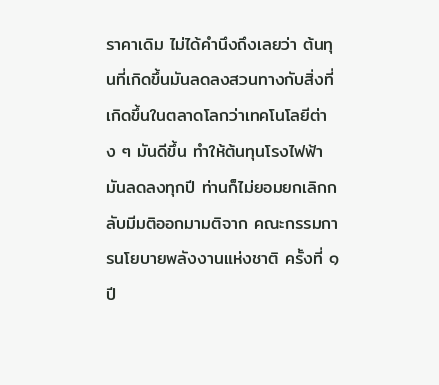ราคาเดิม ไม่ได้คำนึงถึงเลยว่า ต้นทุนที่เกิดขึ้นมันลดลงสวนทางกับสิ่งที่เกิดขึ้นในตลาดโลกว่าเทคโนโลยีต่าง ๆ มันดีขึ้น ทำให้ต้นทุนโรงไฟฟ้ามันลดลงทุกปี ท่านก็ไม่ยอมยกเลิกกลับมีมติออกมามติจาก คณะกรรมการนโยบายพลังงานแห่งชาติ ครั้งที่ ๑ ปี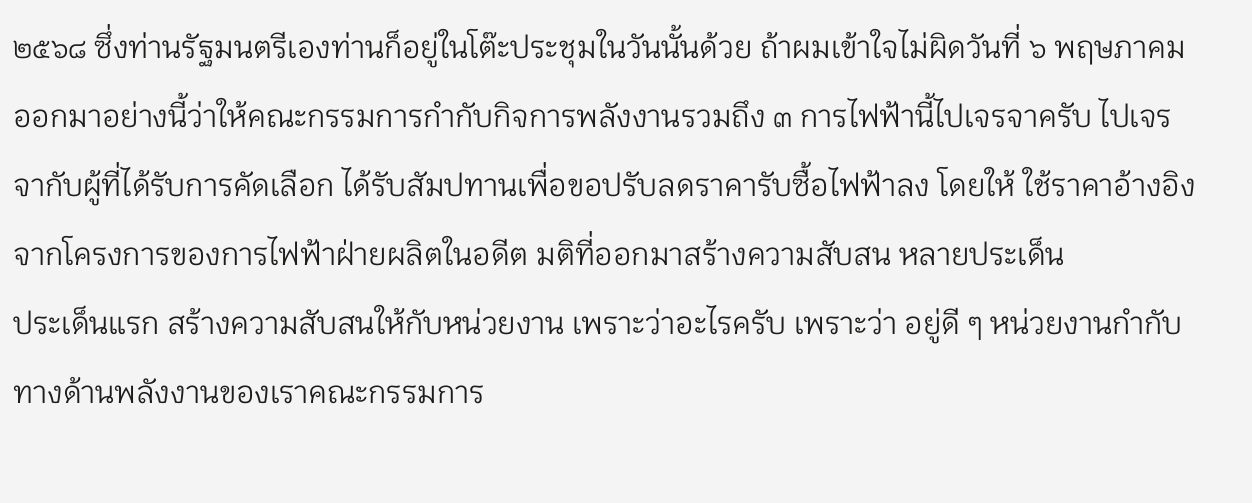๒๕๖๘ ซึ่งท่านรัฐมนตรีเองท่านก็อยู่ในโต๊ะประชุมในวันนั้นด้วย ถ้าผมเข้าใจไม่ผิดวันที่ ๖ พฤษภาคม ออกมาอย่างนี้ว่าให้คณะกรรมการกำกับกิจการพลังงานรวมถึง ๓ การไฟฟ้านี้ไปเจรจาครับ ไปเจรจากับผู้ที่ได้รับการคัดเลือก ได้รับสัมปทานเพื่อขอปรับลดราคารับซื้อไฟฟ้าลง โดยให้ ใช้ราคาอ้างอิงจากโครงการของการไฟฟ้าฝ่ายผลิตในอดีต มติที่ออกมาสร้างความสับสน หลายประเด็น
ประเด็นแรก สร้างความสับสนให้กับหน่วยงาน เพราะว่าอะไรครับ เพราะว่า อยู่ดี ๆ หน่วยงานกำกับทางด้านพลังงานของเราคณะกรรมการ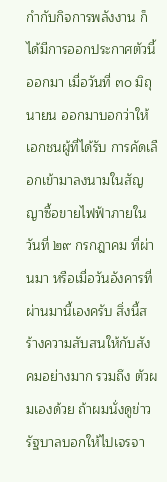กำกับกิจการพลังงาน ก็ได้มีการออกประกาศตัวนี้ออกมา เมื่อวันที่ ๓๐ มิถุนายน ออกมาบอกว่าให้เอกชนผู้ที่ได้รับ การคัดเลือกเข้ามาลงนามในสัญญาซื้อขายไฟฟ้าภายในวันที่ ๒๙ กรกฎาคม ที่ผ่านมา หรือเมื่อวันอังคารที่ผ่านมานี้เองครับ สิ่งนี้สร้างความสับสนให้กับสังคมอย่างมาก รวมถึง ตัวผมเองด้วย ถ้าผมนั่งดูข่าวรัฐบาลบอกให้ไปเจรจา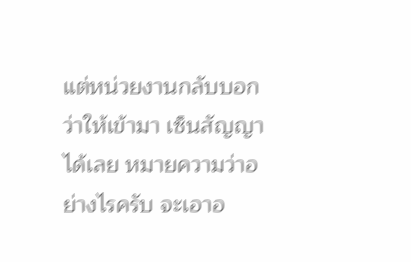แต่หน่วยงานกลับบอกว่าให้เข้ามา เซ็นสัญญาได้เลย หมายความว่าอย่างไรครับ จะเอาอ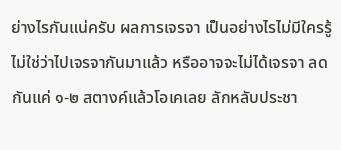ย่างไรกันแน่ครับ ผลการเจรจา เป็นอย่างไรไม่มีใครรู้ ไม่ใช่ว่าไปเจรจากันมาแล้ว หรืออาจจะไม่ได้เจรจา ลดกันแค่ ๑-๒ สตางค์แล้วโอเคเลย ลักหลับประชา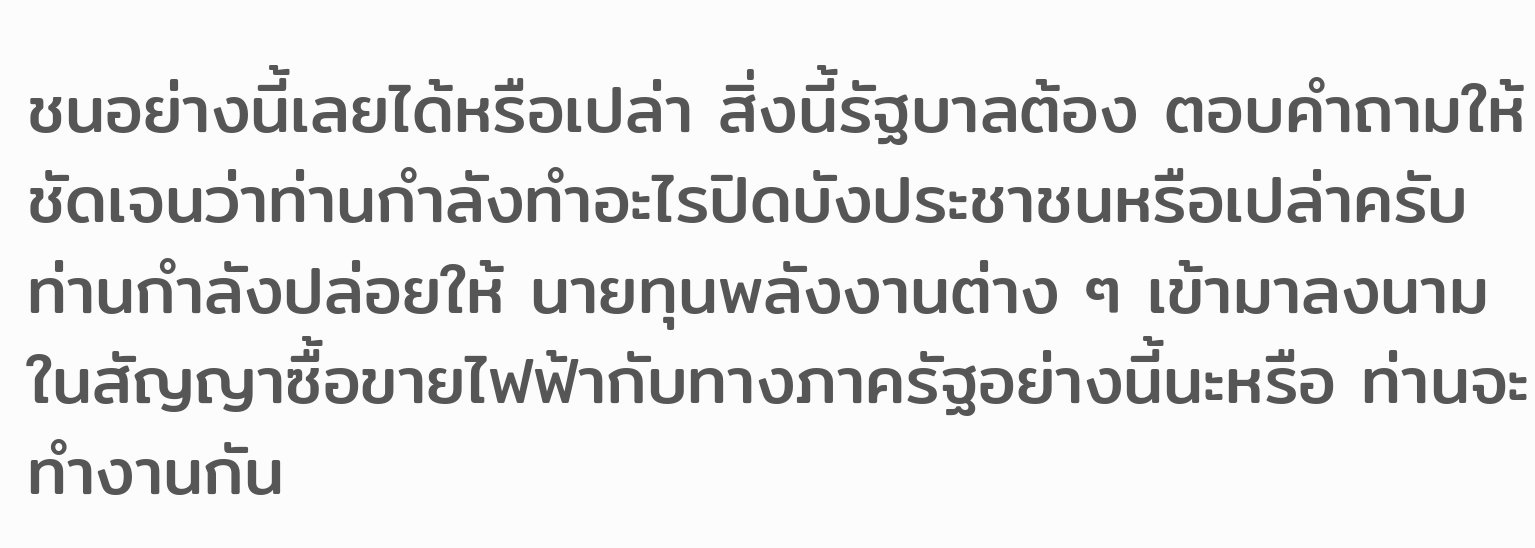ชนอย่างนี้เลยได้หรือเปล่า สิ่งนี้รัฐบาลต้อง ตอบคำถามให้ชัดเจนว่าท่านกำลังทำอะไรปิดบังประชาชนหรือเปล่าครับ ท่านกำลังปล่อยให้ นายทุนพลังงานต่าง ๆ เข้ามาลงนามในสัญญาซื้อขายไฟฟ้ากับทางภาครัฐอย่างนี้นะหรือ ท่านจะทำงานกัน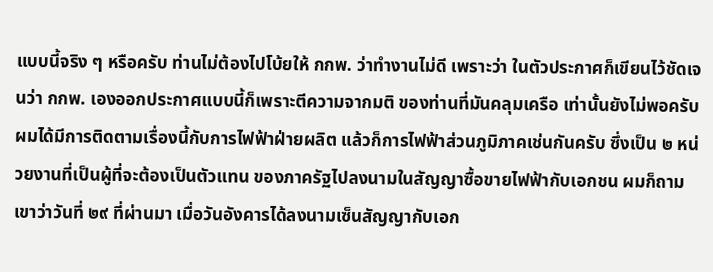แบบนี้จริง ๆ หรือครับ ท่านไม่ต้องไปโบ้ยให้ กกพ. ว่าทำงานไม่ดี เพราะว่า ในตัวประกาศก็เขียนไว้ชัดเจนว่า กกพ. เองออกประกาศแบบนี้ก็เพราะตีความจากมติ ของท่านที่มันคลุมเครือ เท่านั้นยังไม่พอครับ ผมได้มีการติดตามเรื่องนี้กับการไฟฟ้าฝ่ายผลิต แล้วก็การไฟฟ้าส่วนภูมิภาคเช่นกันครับ ซึ่งเป็น ๒ หน่วยงานที่เป็นผู้ที่จะต้องเป็นตัวแทน ของภาครัฐไปลงนามในสัญญาซื้อขายไฟฟ้ากับเอกชน ผมก็ถามเขาว่าวันที่ ๒๙ ที่ผ่านมา เมื่อวันอังคารได้ลงนามเซ็นสัญญากับเอก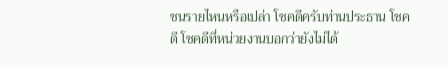ชนรายไหนหรือเปล่า โชคดีครับท่านประธาน โชคดี โชคดีที่หน่วยงานบอกว่ายังไม่ได้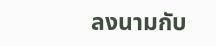ลงนามกับ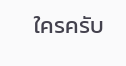ใครครับ